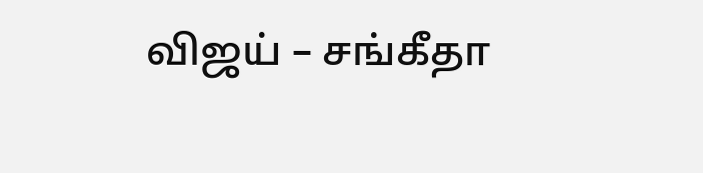விஜய் – சங்கீதா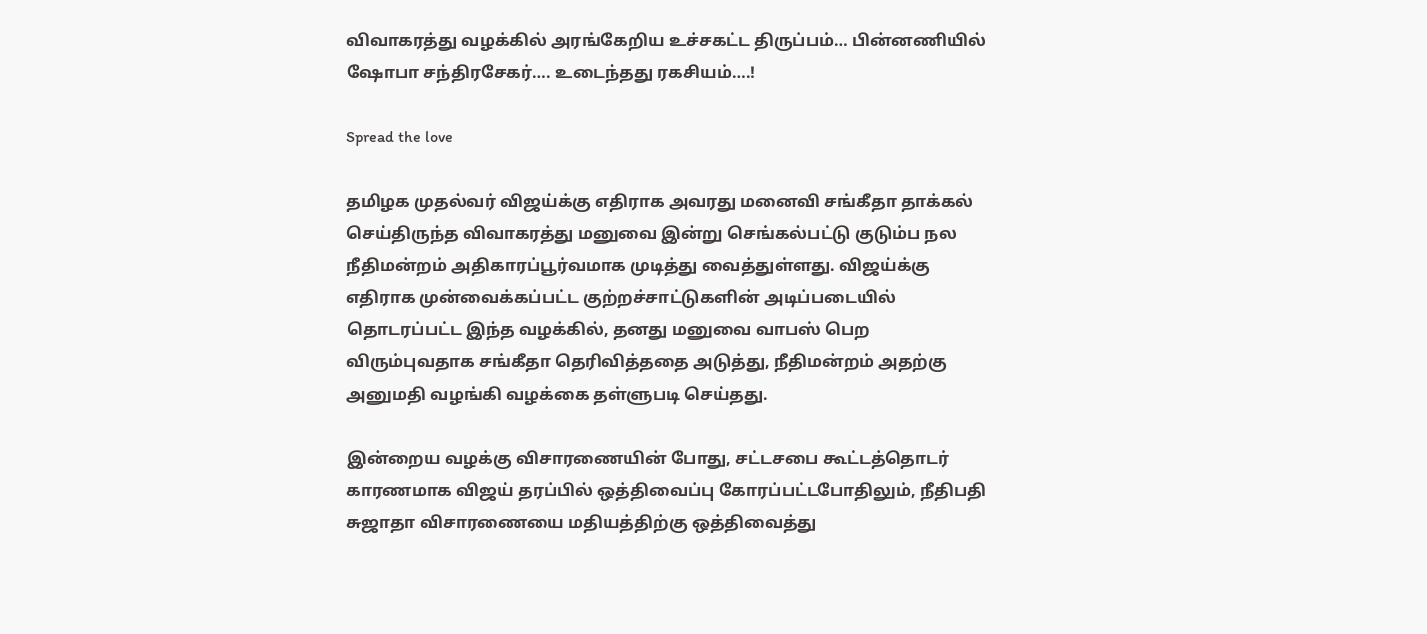விவாகரத்து வழக்கில் அரங்கேறிய உச்சகட்ட திருப்பம்… பின்னணியில் ஷோபா சந்திரசேகர்…. உடைந்தது ரகசியம்….!

Spread the love

தமிழக முதல்வர் விஜய்க்கு எதிராக அவரது மனைவி சங்கீதா தாக்கல் செய்திருந்த விவாகரத்து மனுவை இன்று செங்கல்பட்டு குடும்ப நல நீதிமன்றம் அதிகாரப்பூர்வமாக முடித்து வைத்துள்ளது. விஜய்க்கு எதிராக முன்வைக்கப்பட்ட குற்றச்சாட்டுகளின் அடிப்படையில் தொடரப்பட்ட இந்த வழக்கில், தனது மனுவை வாபஸ் பெற விரும்புவதாக சங்கீதா தெரிவித்ததை அடுத்து, நீதிமன்றம் அதற்கு அனுமதி வழங்கி வழக்கை தள்ளுபடி செய்தது.

இன்றைய வழக்கு விசாரணையின் போது, சட்டசபை கூட்டத்தொடர் காரணமாக விஜய் தரப்பில் ஒத்திவைப்பு கோரப்பட்டபோதிலும், நீதிபதி சுஜாதா விசாரணையை மதியத்திற்கு ஒத்திவைத்து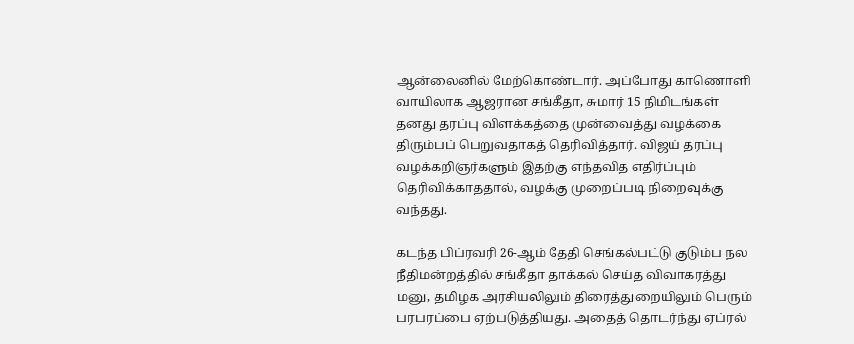ஆன்லைனில் மேற்கொண்டார். அப்போது காணொளி வாயிலாக ஆஜரான சங்கீதா, சுமார் 15 நிமிடங்கள் தனது தரப்பு விளக்கத்தை முன்வைத்து வழக்கை திரும்பப் பெறுவதாகத் தெரிவித்தார். விஜய் தரப்பு வழக்கறிஞர்களும் இதற்கு எந்தவித எதிர்ப்பும் தெரிவிக்காததால், வழக்கு முறைப்படி நிறைவுக்கு வந்தது.

கடந்த பிப்ரவரி 26-ஆம் தேதி செங்கல்பட்டு குடும்ப நல நீதிமன்றத்தில் சங்கீதா தாக்கல் செய்த விவாகரத்து மனு, தமிழக அரசியலிலும் திரைத்துறையிலும் பெரும் பரபரப்பை ஏற்படுத்தியது. அதைத் தொடர்ந்து ஏப்ரல்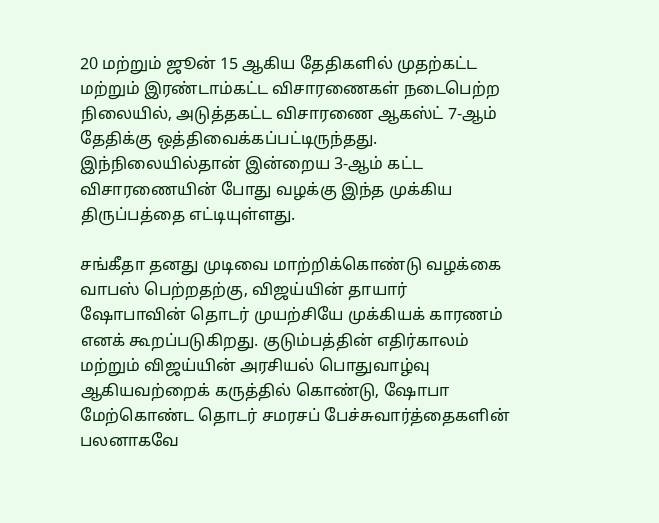20 மற்றும் ஜூன் 15 ஆகிய தேதிகளில் முதற்கட்ட மற்றும் இரண்டாம்கட்ட விசாரணைகள் நடைபெற்ற நிலையில், அடுத்தகட்ட விசாரணை ஆகஸ்ட் 7-ஆம் தேதிக்கு ஒத்திவைக்கப்பட்டிருந்தது. இந்நிலையில்தான் இன்றைய 3-ஆம் கட்ட விசாரணையின் போது வழக்கு இந்த முக்கிய திருப்பத்தை எட்டியுள்ளது.

சங்கீதா தனது முடிவை மாற்றிக்கொண்டு வழக்கை வாபஸ் பெற்றதற்கு, விஜய்யின் தாயார் ஷோபாவின் தொடர் முயற்சியே முக்கியக் காரணம் எனக் கூறப்படுகிறது. குடும்பத்தின் எதிர்காலம் மற்றும் விஜய்யின் அரசியல் பொதுவாழ்வு ஆகியவற்றைக் கருத்தில் கொண்டு, ஷோபா மேற்கொண்ட தொடர் சமரசப் பேச்சுவார்த்தைகளின் பலனாகவே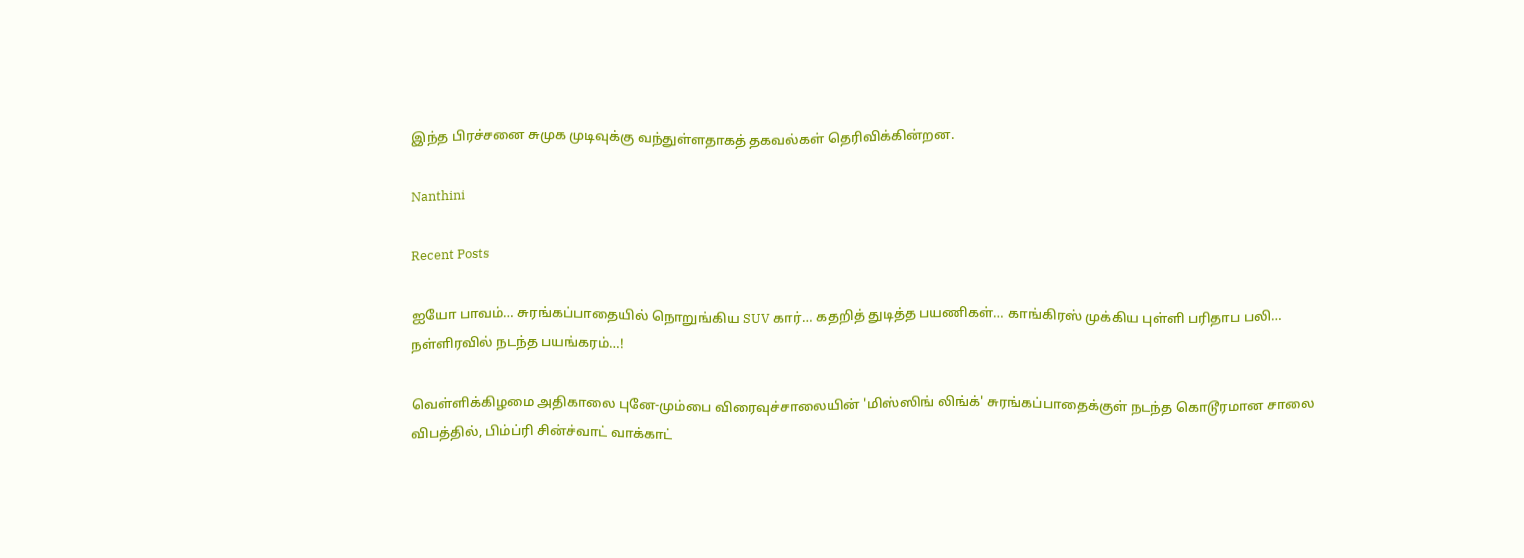இந்த பிரச்சனை சுமுக முடிவுக்கு வந்துள்ளதாகத் தகவல்கள் தெரிவிக்கின்றன.

Nanthini

Recent Posts

ஐயோ பாவம்… சுரங்கப்பாதையில் நொறுங்கிய SUV கார்… கதறித் துடித்த பயணிகள்… காங்கிரஸ் முக்கிய புள்ளி பரிதாப பலி… நள்ளிரவில் நடந்த பயங்கரம்…!

வெள்ளிக்கிழமை அதிகாலை புனே-மும்பை விரைவுச்சாலையின் 'மிஸ்ஸிங் லிங்க்' சுரங்கப்பாதைக்குள் நடந்த கொடூரமான சாலை விபத்தில், பிம்ப்ரி சின்ச்வாட் வாக்காட்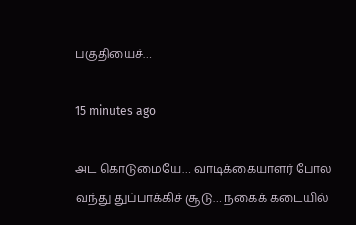பகுதியைச்…

15 minutes ago

அட கொடுமையே… வாடிக்கையாளர் போல வந்து துப்பாக்கிச் சூடு… நகைக் கடையில்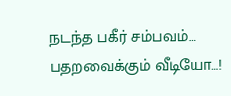நடந்த பகீர் சம்பவம்… பதறவைக்கும் வீடியோ…!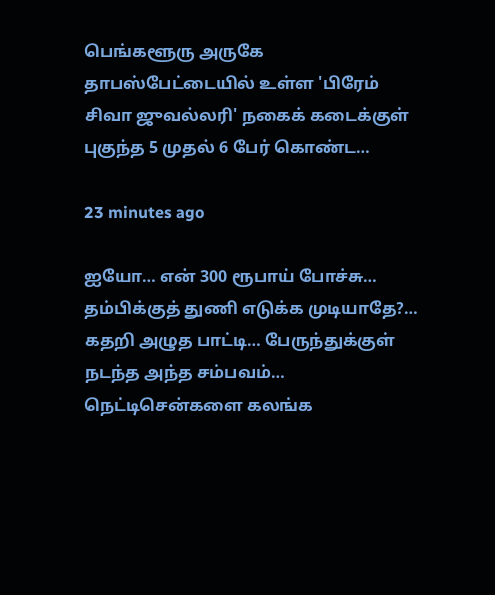பெங்களூரு அருகே தாபஸ்பேட்டையில் உள்ள 'பிரேம் சிவா ஜுவல்லரி' நகைக் கடைக்குள் புகுந்த 5 முதல் 6 பேர் கொண்ட…

23 minutes ago

ஐயோ… என் 300 ரூபாய் போச்சு… தம்பிக்குத் துணி எடுக்க முடியாதே?… கதறி அழுத பாட்டி… பேருந்துக்குள் நடந்த அந்த சம்பவம்… நெட்டிசென்களை கலங்க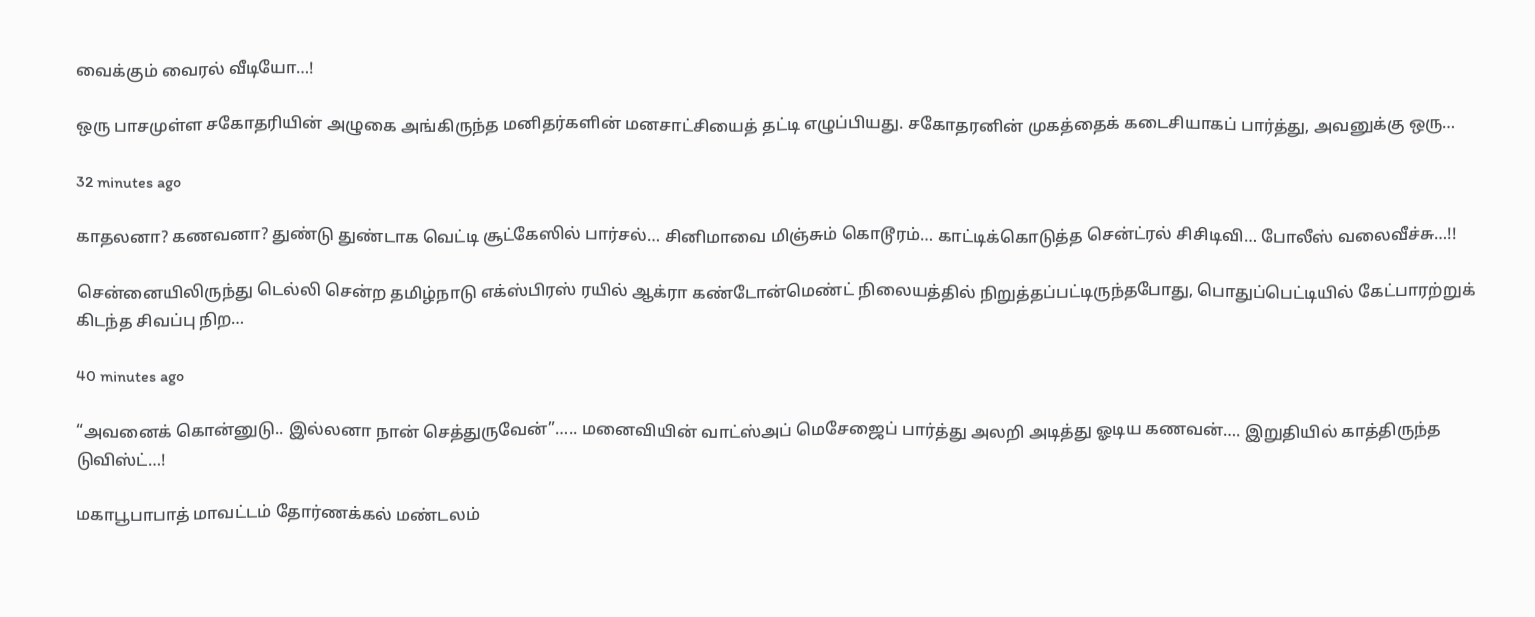வைக்கும் வைரல் வீடியோ…!

ஒரு பாசமுள்ள சகோதரியின் அழுகை அங்கிருந்த மனிதர்களின் மனசாட்சியைத் தட்டி எழுப்பியது. சகோதரனின் முகத்தைக் கடைசியாகப் பார்த்து, அவனுக்கு ஒரு…

32 minutes ago

காதலனா? கணவனா? துண்டு துண்டாக வெட்டி சூட்கேஸில் பார்சல்… சினிமாவை மிஞ்சும் கொடூரம்… காட்டிக்கொடுத்த சென்ட்ரல் சிசிடிவி… போலீஸ் வலைவீச்சு…!!

சென்னையிலிருந்து டெல்லி சென்ற தமிழ்நாடு எக்ஸ்பிரஸ் ரயில் ஆக்ரா கண்டோன்மெண்ட் நிலையத்தில் நிறுத்தப்பட்டிருந்தபோது, பொதுப்பெட்டியில் கேட்பாரற்றுக் கிடந்த சிவப்பு நிற…

40 minutes ago

“அவனைக் கொன்னுடு.. இல்லனா நான் செத்துருவேன்”….. மனைவியின் வாட்ஸ்அப் மெசேஜைப் பார்த்து அலறி அடித்து ஓடிய கணவன்…. இறுதியில் காத்திருந்த டுவிஸ்ட்…!

மகாபூபாபாத் மாவட்டம் தோர்ணக்கல் மண்டலம்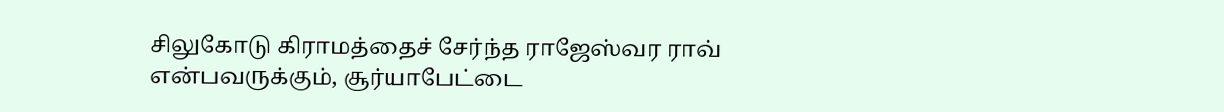சிலுகோடு கிராமத்தைச் சேர்ந்த ராஜேஸ்வர ராவ் என்பவருக்கும், சூர்யாபேட்டை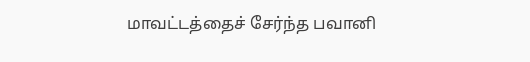மாவட்டத்தைச் சேர்ந்த பவானி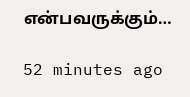என்பவருக்கும்…

52 minutes ago